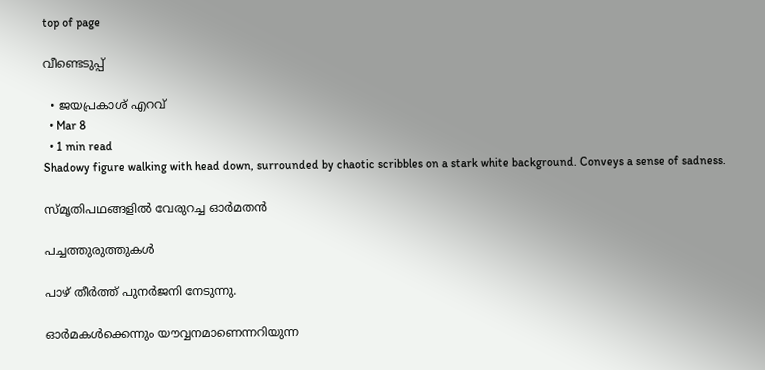top of page

വീണ്ടെടുപ്പ്

  • ജയപ്രകാശ് എറവ്
  • Mar 8
  • 1 min read
Shadowy figure walking with head down, surrounded by chaotic scribbles on a stark white background. Conveys a sense of sadness.

സ്മൃതിപഥങ്ങളില്‍ വേരുറച്ച ഓര്‍മതന്‍

പച്ചത്തുരുത്തുകള്‍

പാഴ് തീര്‍ത്ത് പുനര്‍ജനി നേടുന്നു.

ഓര്‍മകള്‍ക്കെന്നും യൗവ്വനമാണെന്നറിയുന്ന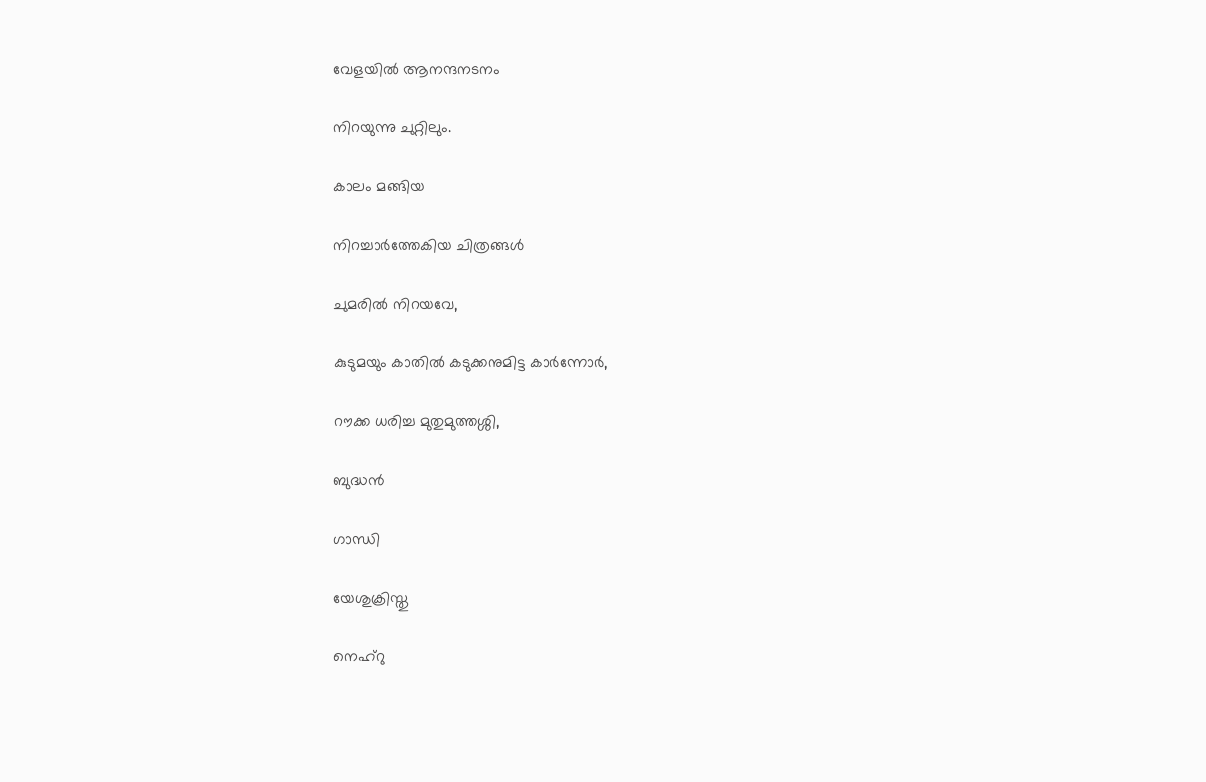വേളയില്‍ ആനന്ദനടനം

നിറയുന്നു ചുറ്റിലും.

കാലം മങ്ങിയ

നിറച്ചാര്‍ത്തേകിയ ചിത്രങ്ങള്‍

ചുമരില്‍ നിറയവേ,

കുടുമയും കാതില്‍ കടുക്കനുമിട്ട കാര്‍ന്നോര്‍,

റൗക്ക ധരിച്ച മുതുമുത്തശ്ശി,

ബുദ്ധന്‍

ഗാന്ധി

യേശുക്രിസ്തു

നെഹ്റു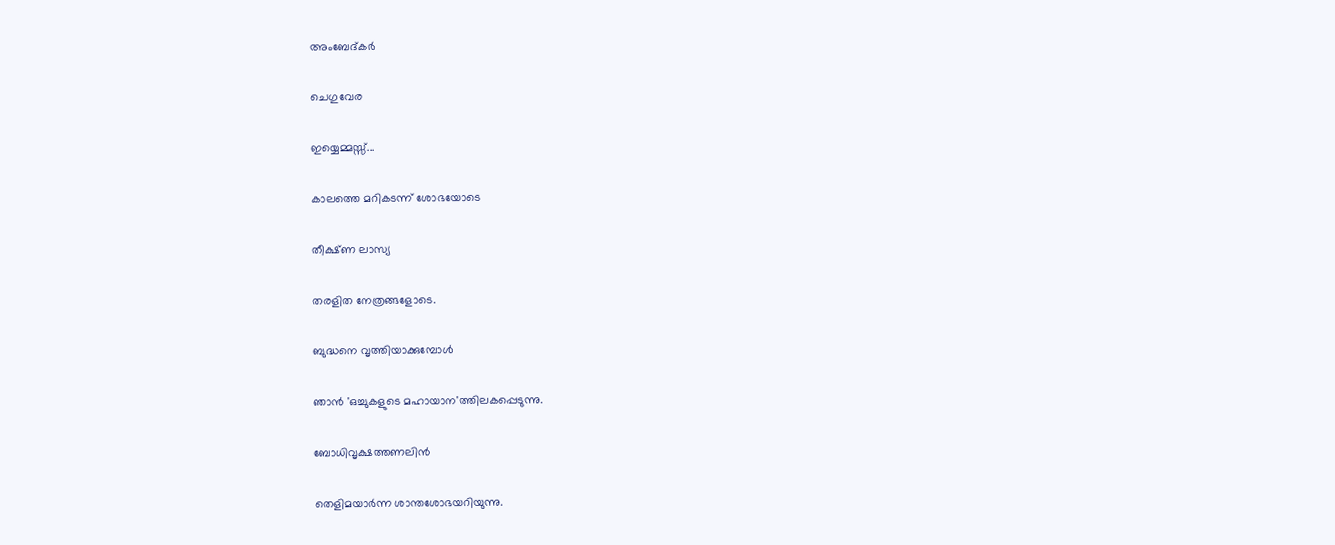അംബേദ്കര്‍

ചെഗുവേര

ഇയ്യെമ്മസ്സ്...

കാലത്തെ മറികടന്ന് ശോഭയോടെ

തീക്ഷ്ണ ലാസ്യ

തരളിത നേത്രങ്ങളോടെ.

ബുദ്ധനെ വൃത്തിയാക്കുമ്പോള്‍

ഞാന്‍ 'ഒച്ചുകളുടെ മഹായാന'ത്തിലകപ്പെടുന്നു.

ബോധിവൃക്ഷത്തണലിന്‍

തെളിമയാര്‍ന്ന ശാന്തശോഭയറിയുന്നു.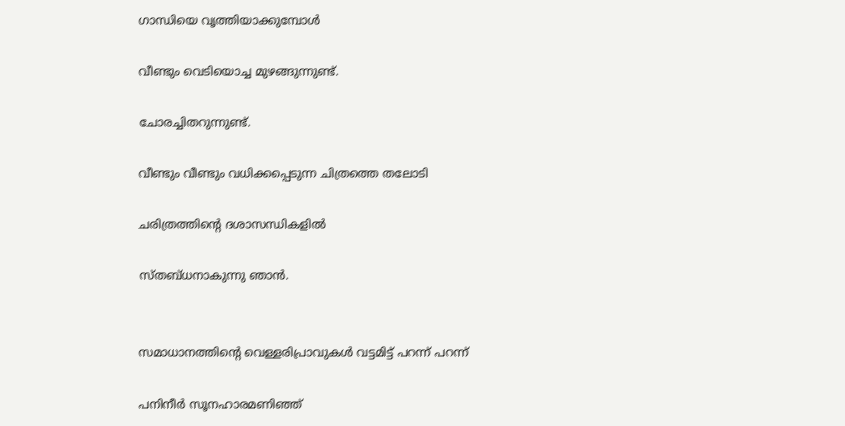ഗാന്ധിയെ വൃത്തിയാക്കുമ്പോള്‍

വീണ്ടും വെടിയൊച്ച മുഴങ്ങുന്നുണ്ട്.

ചോരച്ചിതറുന്നുണ്ട്.

വീണ്ടും വീണ്ടും വധിക്കപ്പെടുന്ന ചിത്രത്തെ തലോടി

ചരിത്രത്തിന്‍റെ ദശാസന്ധികളില്‍

സ്തബ്ധനാകുന്നു ഞാന്‍.


സമാധാനത്തിന്‍റെ വെള്ളരിപ്രാവുകള്‍ വട്ടമിട്ട് പറന്ന് പറന്ന്

പനിനീര്‍ സൂനഹാരമണിഞ്ഞ്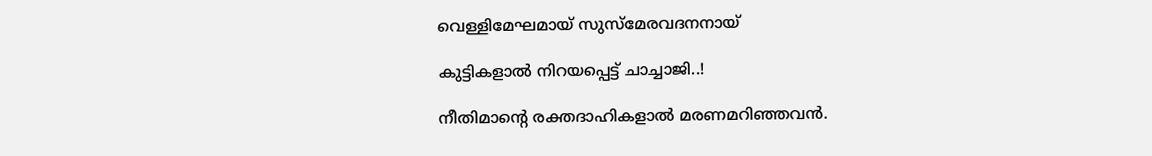വെള്ളിമേഘമായ് സുസ്മേരവദനനായ്

കുട്ടികളാല്‍ നിറയപ്പെട്ട് ചാച്ചാജി..!

നീതിമാന്‍റെ രക്തദാഹികളാല്‍ മരണമറിഞ്ഞവന്‍.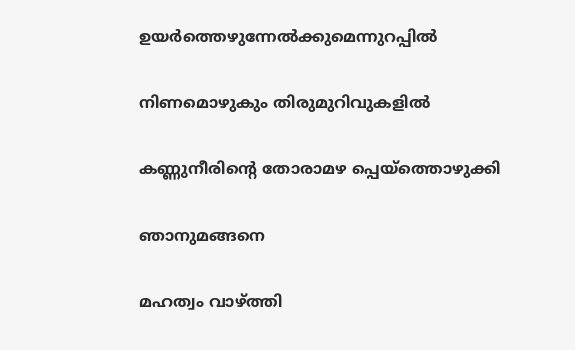ഉയര്‍ത്തെഴുന്നേല്‍ക്കുമെന്നുറപ്പില്‍

നിണമൊഴുകും തിരുമുറിവുകളില്‍

കണ്ണുനീരിന്‍റെ തോരാമഴ പ്പെയ്ത്തൊഴുക്കി

ഞാനുമങ്ങനെ

മഹത്വം വാഴ്ത്തി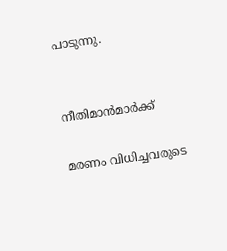പാടുന്നു.


നീതിമാന്‍മാര്‍ക്ക്

മരണം വിധിച്ചവരുടെ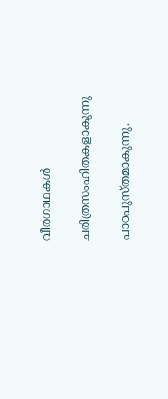വീരഗാഥകള്‍

ചരിത്രസംഹിതകളാകുന്നു

പാഠപുസ്തമാകുന്നു.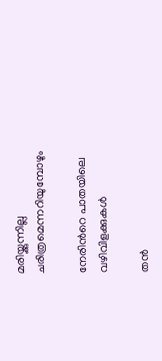മരിയ്ക്കുന്നില്ല ചരിത്രമെന്നറിയുമ്പോഴും

നേരിന്‍റെ പാതയിലെ വഴിവിളക്കുകള്‍

തന്‍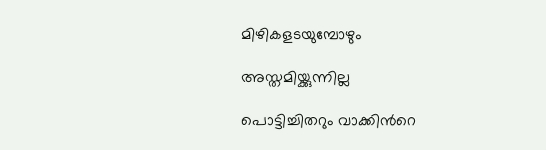മിഴികളടയുമ്പോഴും

അസ്തമിയ്ക്കുന്നില്ല

പൊട്ടിച്ചിതറും വാക്കിന്‍റെ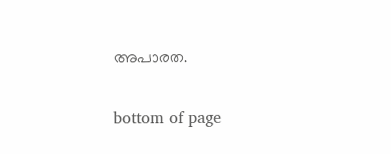അപാരത.

bottom of page